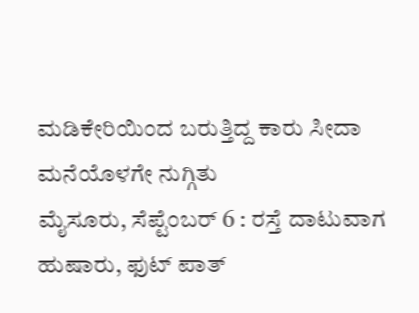ಮಡಿಕೇರಿಯಿಂದ ಬರುತ್ತಿದ್ದ ಕಾರು ಸೀದಾ ಮನೆಯೊಳಗೇ ನುಗ್ಗಿತು
ಮೈಸೂರು, ಸೆಪ್ಟೆಂಬರ್ 6 : ರಸ್ತೆ ದಾಟುವಾಗ ಹುಷಾರು, ಫುಟ್ ಪಾತ್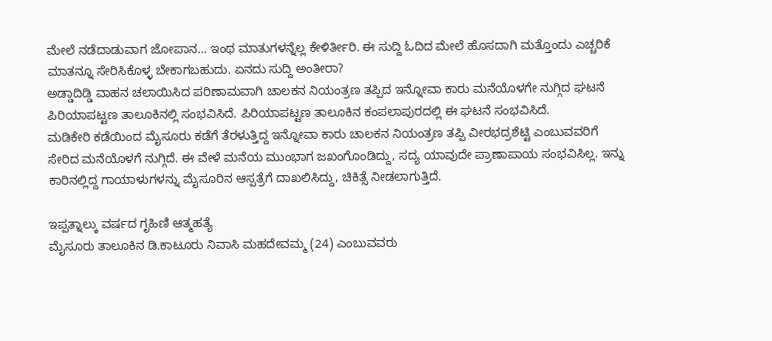ಮೇಲೆ ನಡೆದಾಡುವಾಗ ಜೋಪಾನ... ಇಂಥ ಮಾತುಗಳನ್ನೆಲ್ಲ ಕೇಳಿರ್ತೀರಿ. ಈ ಸುದ್ದಿ ಓದಿದ ಮೇಲೆ ಹೊಸದಾಗಿ ಮತ್ತೊಂದು ಎಚ್ಚರಿಕೆ ಮಾತನ್ನೂ ಸೇರಿಸಿಕೊಳ್ಳ ಬೇಕಾಗಬಹುದು. ಏನದು ಸುದ್ದಿ ಅಂತೀರಾ?
ಅಡ್ಡಾದಿಡ್ಡಿ ವಾಹನ ಚಲಾಯಿಸಿದ ಪರಿಣಾಮವಾಗಿ ಚಾಲಕನ ನಿಯಂತ್ರಣ ತಪ್ಪಿದ ಇನ್ನೋವಾ ಕಾರು ಮನೆಯೊಳಗೇ ನುಗ್ಗಿದ ಘಟನೆ ಪಿರಿಯಾಪಟ್ಟಣ ತಾಲೂಕಿನಲ್ಲಿ ಸಂಭವಿಸಿದೆ. ಪಿರಿಯಾಪಟ್ಟಣ ತಾಲೂಕಿನ ಕಂಪಲಾಪುರದಲ್ಲಿ ಈ ಘಟನೆ ಸಂಭವಿಸಿದೆ.
ಮಡಿಕೇರಿ ಕಡೆಯಿಂದ ಮೈಸೂರು ಕಡೆಗೆ ತೆರಳುತ್ತಿದ್ದ ಇನ್ನೋವಾ ಕಾರು ಚಾಲಕನ ನಿಯಂತ್ರಣ ತಪ್ಪಿ ವೀರಭದ್ರಶೆಟ್ಟಿ ಎಂಬುವವರಿಗೆ ಸೇರಿದ ಮನೆಯೊಳಗೆ ನುಗ್ಗಿದೆ. ಈ ವೇಳೆ ಮನೆಯ ಮುಂಭಾಗ ಜಖಂಗೊಂಡಿದ್ದು, ಸದ್ಯ ಯಾವುದೇ ಪ್ರಾಣಾಪಾಯ ಸಂಭವಿಸಿಲ್ಲ. ಇನ್ನು ಕಾರಿನಲ್ಲಿದ್ದ ಗಾಯಾಳುಗಳನ್ನು ಮೈಸೂರಿನ ಆಸ್ಪತ್ರೆಗೆ ದಾಖಲಿಸಿದ್ದು, ಚಿಕಿತ್ಸೆ ನೀಡಲಾಗುತ್ತಿದೆ.

ಇಪ್ಪತ್ನಾಲ್ಕು ವರ್ಷದ ಗೃಹಿಣಿ ಆತ್ಮಹತ್ಯೆ
ಮೈಸೂರು ತಾಲೂಕಿನ ಡಿ.ಕಾಟೂರು ನಿವಾಸಿ ಮಹದೇವಮ್ಮ (24) ಎಂಬುವವರು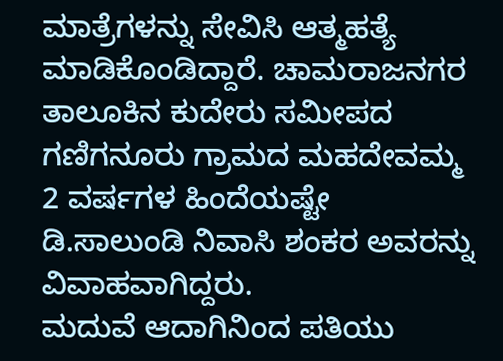ಮಾತ್ರೆಗಳನ್ನು ಸೇವಿಸಿ ಆತ್ಮಹತ್ಯೆ ಮಾಡಿಕೊಂಡಿದ್ದಾರೆ. ಚಾಮರಾಜನಗರ ತಾಲೂಕಿನ ಕುದೇರು ಸಮೀಪದ ಗಣಿಗನೂರು ಗ್ರಾಮದ ಮಹದೇವಮ್ಮ 2 ವರ್ಷಗಳ ಹಿಂದೆಯಷ್ಟೇ ಡಿ.ಸಾಲುಂಡಿ ನಿವಾಸಿ ಶಂಕರ ಅವರನ್ನು ವಿವಾಹವಾಗಿದ್ದರು.
ಮದುವೆ ಆದಾಗಿನಿಂದ ಪತಿಯು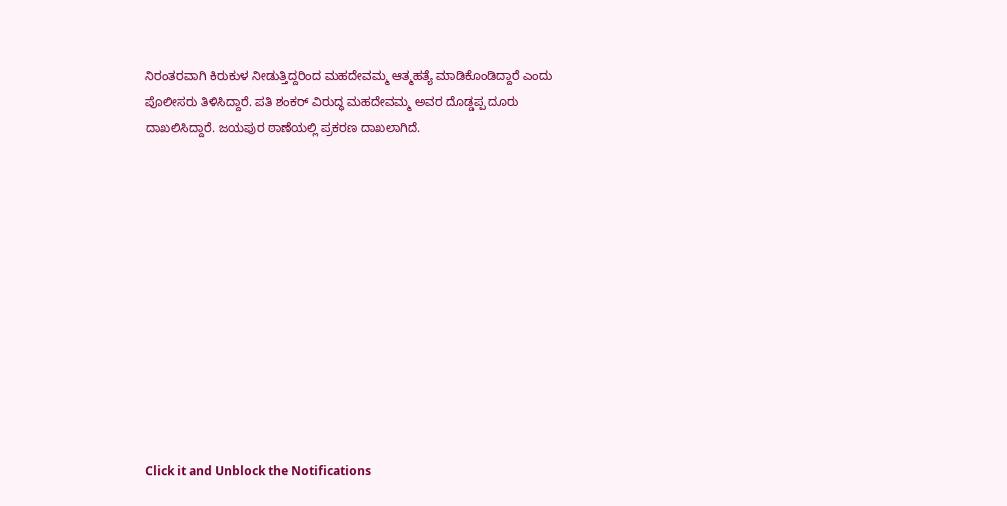ನಿರಂತರವಾಗಿ ಕಿರುಕುಳ ನೀಡುತ್ತಿದ್ದರಿಂದ ಮಹದೇವಮ್ಮ ಆತ್ಮಹತ್ಯೆ ಮಾಡಿಕೊಂಡಿದ್ದಾರೆ ಎಂದು ಪೊಲೀಸರು ತಿಳಿಸಿದ್ದಾರೆ. ಪತಿ ಶಂಕರ್ ವಿರುದ್ಧ ಮಹದೇವಮ್ಮ ಅವರ ದೊಡ್ಡಪ್ಪ ದೂರು ದಾಖಲಿಸಿದ್ದಾರೆ. ಜಯಪುರ ಠಾಣೆಯಲ್ಲಿ ಪ್ರಕರಣ ದಾಖಲಾಗಿದೆ.












Click it and Unblock the Notifications